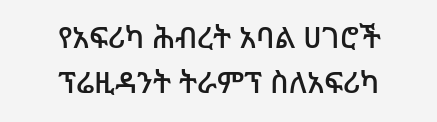የአፍሪካ ሕብረት አባል ሀገሮች ፕሬዚዳንት ትራምፕ ስለአፍሪካ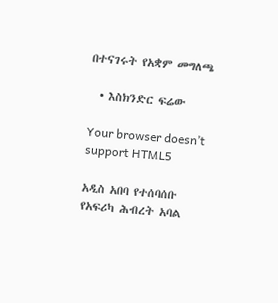በተናገሩት የአቋም መግለጫ

  • እስክንድር ፍሬው

Your browser doesn’t support HTML5

አዲስ አበባ የተሰባሰቡ የአፍሪካ ሕብረት አባል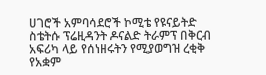ሀገሮች አምባሳደሮች ኮሚቴ የዩናይትድ ስቴትሱ ፕሬዚዳንት ዶናልድ ትራምፕ በቅርብ አፍሪካ ላይ የሰነዘሩትን የሚያወግዝ ረቂቅ የአቋም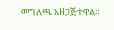መግለጫ አዘጋጅተዋል።